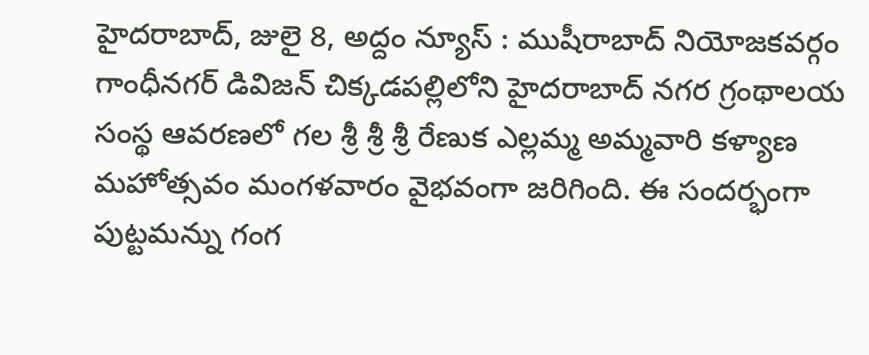హైదరాబాద్, జులై 8, అద్దం న్యూస్ : ముషీరాబాద్ నియోజకవర్గం గాంధీనగర్ డివిజన్ చిక్కడపల్లిలోని హైదరాబాద్ నగర గ్రంథాలయ సంస్థ ఆవరణలో గల శ్రీ శ్రీ శ్రీ రేణుక ఎల్లమ్మ అమ్మవారి కళ్యాణ మహోత్సవం మంగళవారం వైభవంగా జరిగింది. ఈ సందర్భంగా పుట్టమన్ను గంగ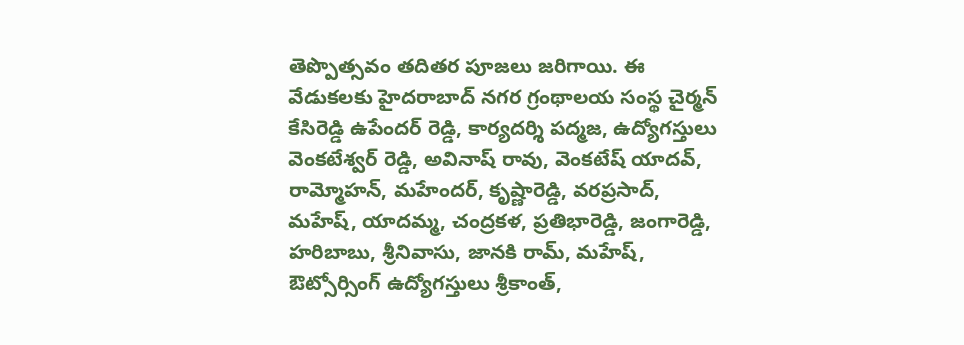తెప్పొత్సవం తదితర పూజలు జరిగాయి. ఈ వేడుకలకు హైదరాబాద్ నగర గ్రంథాలయ సంస్థ చైర్మన్ కేసిరెడ్డి ఉపేందర్ రెడ్డి, కార్యదర్శి పద్మజ, ఉద్యోగస్తులు వెంకటేశ్వర్ రెడ్డి, అవినాష్ రావు, వెంకటేష్ యాదవ్, రామ్మోహన్, మహేందర్, కృష్ణారెడ్డి, వరప్రసాద్, మహేష్, యాదమ్మ, చంద్రకళ, ప్రతిభారెడ్డి, జంగారెడ్డి, హరిబాబు, శ్రీనివాసు, జానకి రామ్, మహేష్, ఔట్సోర్సింగ్ ఉద్యోగస్తులు శ్రీకాంత్,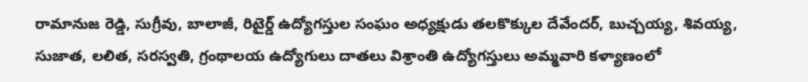రామానుజ రెడ్డి, సుగ్రీవు, బాలాజీ, రిటైర్డ్ ఉద్యోగస్తుల సంఘం అధ్యక్షుడు తలకొక్కుల దేవేందర్, బుచ్చయ్య, శివయ్య, సుజాత, లలిత, సరస్వతి, గ్రంథాలయ ఉద్యోగులు దాతలు విశ్రాంతి ఉద్యోగస్తులు అమ్మవారి కళ్యాణంలో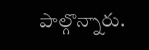పాల్గొన్నారు.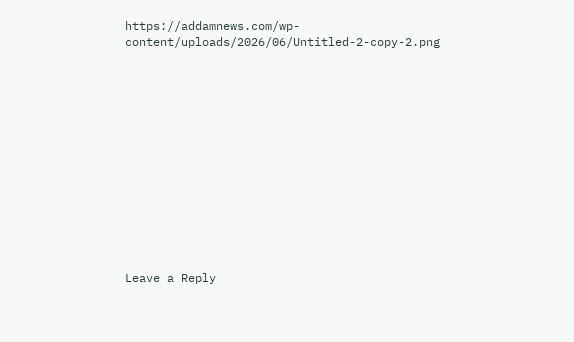https://addamnews.com/wp-content/uploads/2026/06/Untitled-2-copy-2.png













Leave a Reply